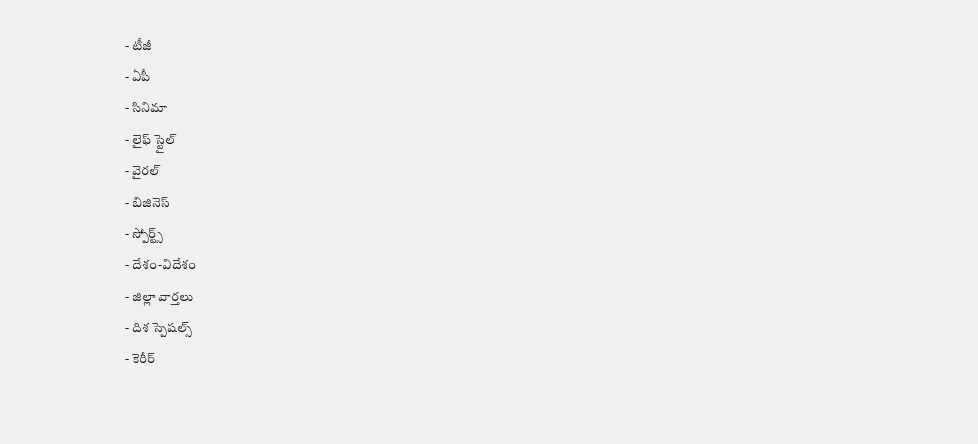- టీజీ
- ఏపీ
- సినిమా
- లైఫ్ స్టైల్
- వైరల్
- బిజినెస్
- స్పోర్ట్స్
- దేశం-విదేశం
- జిల్లా వార్తలు
- దిశ స్పెషల్స్
- కెరీర్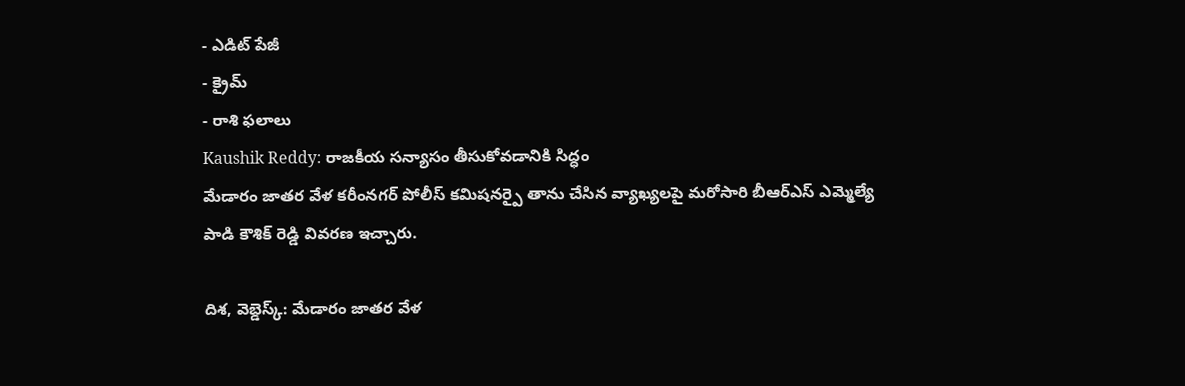- ఎడిట్ పేజీ
- క్రైమ్
- రాశి ఫలాలు
Kaushik Reddy: రాజకీయ సన్యాసం తీసుకోవడానికి సిద్ధం
మేడారం జాతర వేళ కరీంనగర్ పోలీస్ కమిషనర్పై తాను చేసిన వ్యాఖ్యలపై మరోసారి బీఆర్ఎస్ ఎమ్మెల్యే పాడి కౌశిక్ రెడ్డి వివరణ ఇచ్చారు.

దిశ, వెబ్డెస్క్: మేడారం జాతర వేళ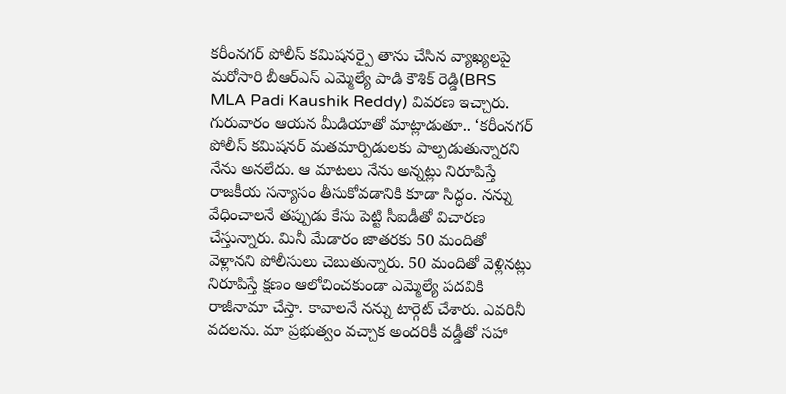కరీంనగర్ పోలీస్ కమిషనర్పై తాను చేసిన వ్యాఖ్యలపై మరోసారి బీఆర్ఎస్ ఎమ్మెల్యే పాడి కౌశిక్ రెడ్డి(BRS MLA Padi Kaushik Reddy) వివరణ ఇచ్చారు. గురువారం ఆయన మీడియాతో మాట్లాడుతూ.. ‘కరీంనగర్ పోలీస్ కమిషనర్ మతమార్పిడులకు పాల్పడుతున్నారని నేను అనలేదు. ఆ మాటలు నేను అన్నట్లు నిరూపిస్తే రాజకీయ సన్యాసం తీసుకోవడానికి కూడా సిద్ధం. నన్ను వేధించాలనే తప్పుడు కేసు పెట్టి సీఐడీతో విచారణ చేస్తున్నారు. మినీ మేడారం జాతరకు 50 మందితో వెళ్లానని పోలీసులు చెబుతున్నారు. 50 మందితో వెళ్లినట్లు నిరూపిస్తే క్షణం ఆలోచించకుండా ఎమ్మెల్యే పదవికి రాజీనామా చేస్తా. కావాలనే నన్ను టార్గెట్ చేశారు. ఎవరినీ వదలను. మా ప్రభుత్వం వచ్చాక అందరికీ వడ్డీతో సహా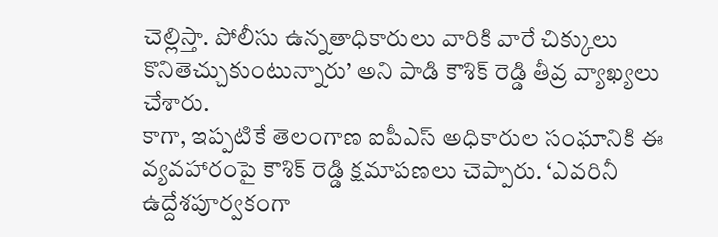చెల్లిస్తా. పోలీసు ఉన్నతాధికారులు వారికి వారే చిక్కులు కొనితెచ్చుకుంటున్నారు’ అని పాడి కౌశిక్ రెడ్డి తీవ్ర వ్యాఖ్యలు చేశారు.
కాగా, ఇప్పటికే తెలంగాణ ఐపీఎస్ అధికారుల సంఘానికి ఈ వ్యవహారంపై కౌశిక్ రెడ్డి క్షమాపణలు చెప్పారు. ‘ఎవరినీ ఉద్దేశపూర్వకంగా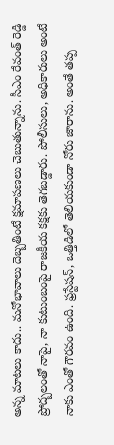అన్న మాటలు కాదు.. మనోభావాలు దెబ్బతింటే క్షమాపణలు చెబుతున్నాను. సీఎం రేవంత్ రెడ్డి ప్రోద్బలంతో నాపై, నా కుటుంబంపై రాజకీయ కక్షకు తెగబడ్డారు. పోలీసులు, అధికారులు అంటే నాకు ఎంతో గౌరవం ఉంది. ఫ్రస్టేషన్, ఒత్తిడిలో తెలియకుండా నోరు జారాను. అంతే తప్ప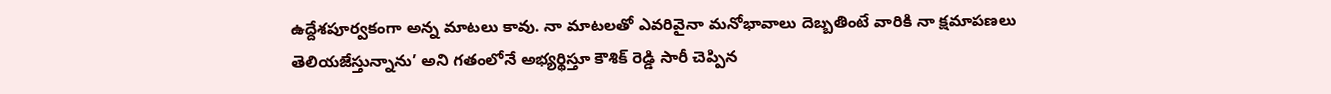ఉద్దేశపూర్వకంగా అన్న మాటలు కావు. నా మాటలతో ఎవరివైనా మనోభావాలు దెబ్బతింటే వారికి నా క్షమాపణలు తెలియజేస్తున్నాను’ అని గతంలోనే అభ్యర్థిస్తూ కౌశిక్ రెడ్డి సారీ చెప్పిన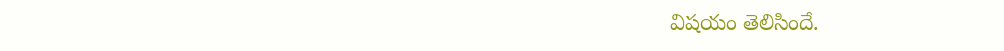విషయం తెలిసిందే.